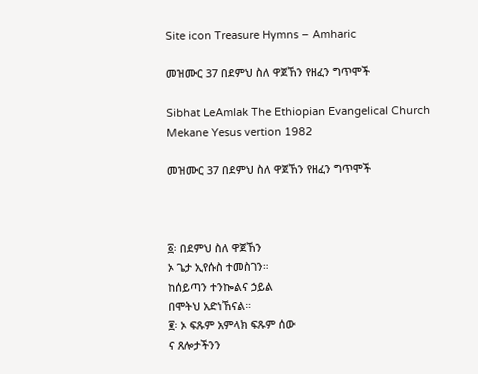Site icon Treasure Hymns – Amharic

መዝሙር 37 በደምህ ስለ ዋጀኸን የዘፈን ግጥሞች

Sibhat LeAmlak The Ethiopian Evangelical Church Mekane Yesus vertion 1982

መዝሙር 37 በደምህ ስለ ዋጀኸን የዘፈን ግጥሞች



፩፡ በደምህ ስለ ዋጀኸን
ኦ ጌታ ኢየሱስ ተመስገን።
ከሰይጣን ተንኰልና ኃይል
በሞትህ አድነኸናል።
፪፡ ኦ ፍጹም አምላክ ፍጹም ሰው
ና ጸሎታችንን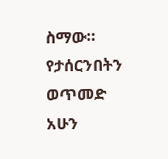ስማው።
የታሰርንበትን ወጥመድ
አሁን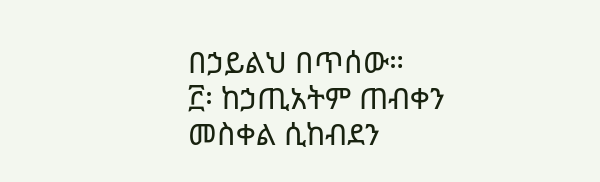በኃይልህ በጥሰው።
፫፡ ከኃጢአትም ጠብቀን
መስቀል ሲከብደን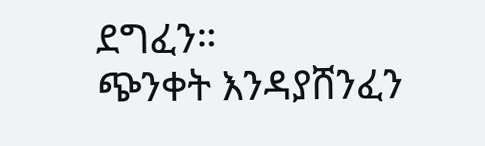ደግፈን።
ጭንቀት እንዳያሸንፈን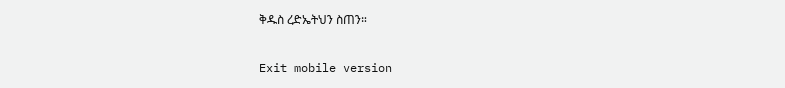ቅዱስ ረድኤትህን ስጠን።

Exit mobile version